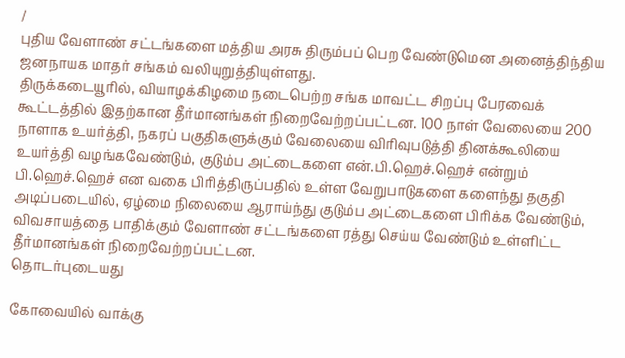/
புதிய வேளாண் சட்டங்களை மத்திய அரசு திரும்பப் பெற வேண்டுமென அனைத்திந்திய ஜனநாயக மாதர் சங்கம் வலியுறுத்தியுள்ளது.
திருக்கடையூரில், வியாழக்கிழமை நடைபெற்ற சங்க மாவட்ட சிறப்பு பேரவைக் கூட்டத்தில் இதற்கான தீர்மானங்கள் நிறைவேற்றப்பட்டன. 100 நாள் வேலையை 200 நாளாக உயர்த்தி, நகரப் பகுதிகளுக்கும் வேலையை விரிவுபடுத்தி தினக்கூலியை உயர்த்தி வழங்கவேண்டும், குடும்ப அட்டைகளை என்.பி.ஹெச்.ஹெச் என்றும் பி.ஹெச்.ஹெச் என வகை பிரித்திருப்பதில் உள்ள வேறுபாடுகளை களைந்து தகுதி அடிப்படையில், ஏழ்மை நிலையை ஆராய்ந்து குடும்ப அட்டைகளை பிரிக்க வேண்டும், விவசாயத்தை பாதிக்கும் வேளாண் சட்டங்களை ரத்து செய்ய வேண்டும் உள்ளிட்ட தீர்மானங்கள் நிறைவேற்றப்பட்டன.
தொடர்புடையது

கோவையில் வாக்கு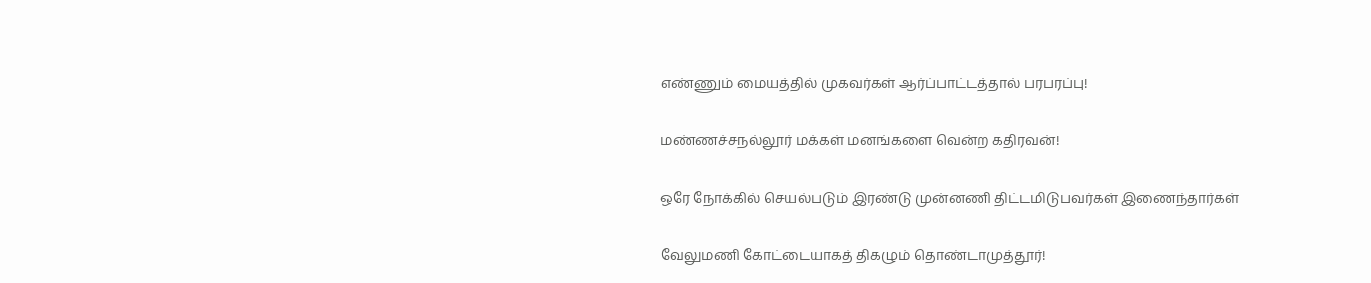எண்ணும் மையத்தில் முகவர்கள் ஆர்ப்பாட்டத்தால் பரபரப்பு!

மண்ணச்சநல்லூர் மக்கள் மனங்களை வென்ற கதிரவன்!

ஒரே நோக்கில் செயல்படும் இரண்டு முன்னணி திட்டமிடுபவர்கள் இணைந்தார்கள்

வேலுமணி கோட்டையாகத் திகழும் தொண்டாமுத்தூர்!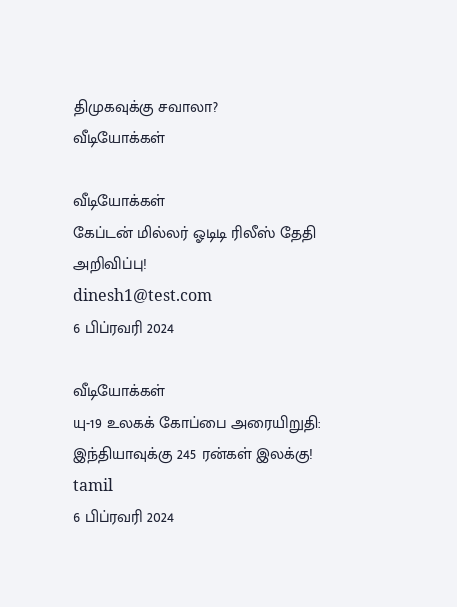திமுகவுக்கு சவாலா?
வீடியோக்கள்

வீடியோக்கள்
கேப்டன் மில்லர் ஓடிடி ரிலீஸ் தேதி அறிவிப்பு!
dinesh1@test.com
6 பிப்ரவரி 2024

வீடியோக்கள்
யு-19 உலகக் கோப்பை அரையிறுதி: இந்தியாவுக்கு 245 ரன்கள் இலக்கு!
tamil
6 பிப்ரவரி 2024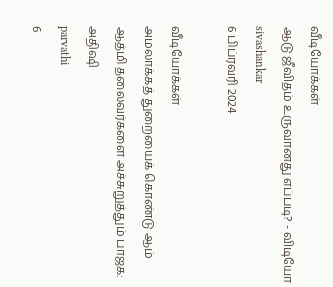வீடியோக்கள்
ஆடு ஜீவிதம் உருவானது எப்படி? - விடியோ
sivashankar
6 பிப்ரவரி 2024

வீடியோக்கள்
அமலாக்கத் துறையைக் கொண்டு ஆம் ஆத்மி தலைவர்களை அச்சுறுத்தும் பாஜக: அதிஷி
parvathi
6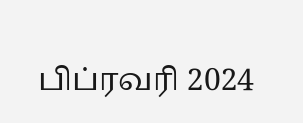பிப்ரவரி 2024